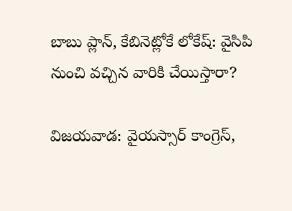బాబు ప్లాన్, కేబినెట్లోకే లోకేష్: వైసిపి నుంచి వచ్చిన వారికి చేయిస్తారా?

విజయవాడ: వైయస్సార్ కాంగ్రెస్,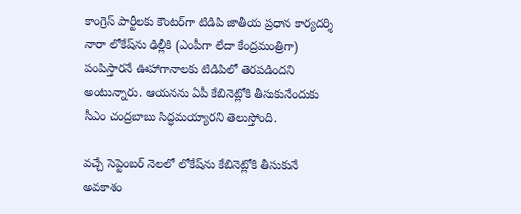కాంగ్రెస్ పార్టీలకు కౌంటర్‌గా టిడిపి జాతీయ ప్రధాన కార్యదర్శి నారా లోకేష్‌ను ఢిల్లీకి (ఎంపీగా లేదా కేంద్రమంత్రిగా) పంపిస్తారనే ఊహాగానాలకు టిడిపిలో తెరపడిందని అంటున్నారు. ఆయనను ఏపీ కేబినెట్లోకి తీసుకునేందుకు సీఎం చంద్రబాబు సిద్ధమయ్యారని తెలుస్తోంది.

వచ్చే సెప్టెంబర్ నెలలో లోకేష్‌ను కేబినెట్లోకి తీసుకునే అవకాశం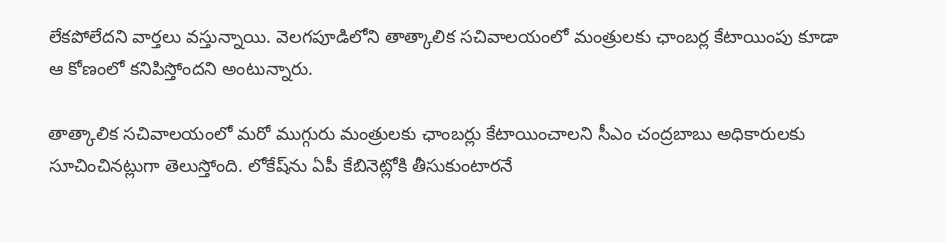లేకపోలేదని వార్తలు వస్తున్నాయి. వెలగపూడిలోని తాత్కాలిక సచివాలయంలో మంత్రులకు ఛాంబర్ల కేటాయింపు కూడా ఆ కోణంలో కనిపిస్తోందని అంటున్నారు.

తాత్కాలిక సచివాలయంలో మరో ముగ్గురు మంత్రులకు ఛాంబర్లు కేటాయించాలని సీఎం చంద్రబాబు అధికారులకు సూచించినట్లుగా తెలుస్తోంది. లోకేష్‌ను ఏపీ కేబినెట్లోకి తీసుకుంటారనే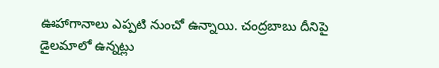ఊహాగానాలు ఎప్పటి నుంచో ఉన్నాయి. చంద్రబాబు దీనిపై డైలమాలో ఉన్నట్లు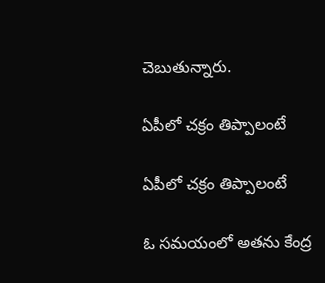చెబుతున్నారు.

ఏపీలో చక్రం తిప్పాలంటే

ఏపీలో చక్రం తిప్పాలంటే

ఓ సమయంలో అతను కేంద్ర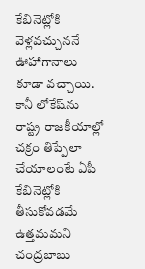కేబినెట్లోకి వెళ్లవచ్చుననే ఊహాగానాలు కూడా వచ్చాయి. కానీ లోకేష్‌ను రాష్ట్ర రాజకీయాల్లో చక్రం తిప్పేలా చేయాలంటే ఏపీ కేబినెట్లోకి తీసుకోవడమే ఉత్తమమని చంద్రబాబు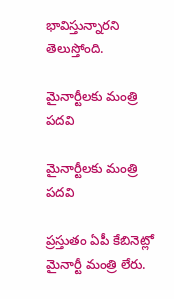భావిస్తున్నారని తెలుస్తోంది.

మైనార్టీలకు మంత్రి పదవి

మైనార్టీలకు మంత్రి పదవి

ప్రస్తుతం ఏపీ కేబినెట్లో మైనార్టీ మంత్రి లేరు.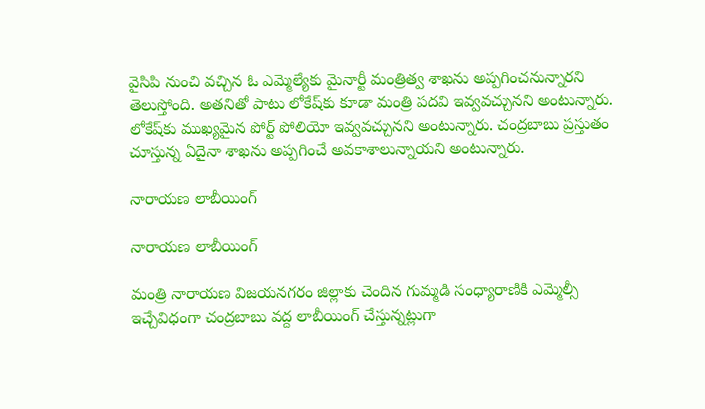వైసిపి నుంచి వచ్చిన ఓ ఎమ్మెల్యేకు మైనార్టీ మంత్రిత్వ శాఖను అప్పగించనున్నారని తెలుస్తోంది. అతనితో పాటు లోకేష్‌కు కూడా మంత్రి పదవి ఇవ్వవచ్చునని అంటున్నారు. లోకేష్‌కు ముఖ్యమైన పోర్ట్ పోలియో ఇవ్వవచ్చునని అంటున్నారు. చంద్రబాబు ప్రస్తుతం చూస్తున్న ఏదైనా శాఖను అప్పగించే అవకాశాలున్నాయని అంటున్నారు.

నారాయణ లాబీయింగ్

నారాయణ లాబీయింగ్

మంత్రి నారాయణ విజయనగరం జిల్లాకు చెందిన గుమ్మడి సంధ్యారాణికి ఎమ్మెల్సీ ఇచ్చేవిధంగా చంద్రబాబు వద్ద లాబీయింగ్ చేస్తున్నట్లుగా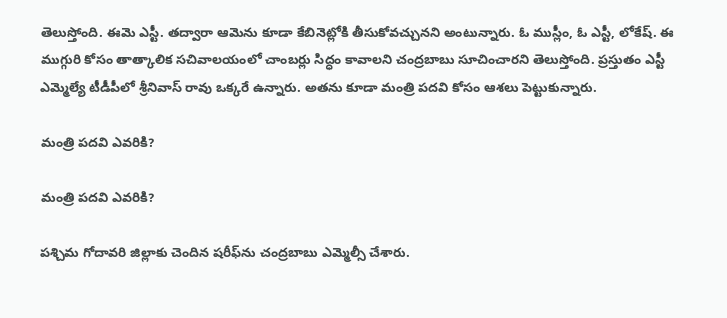తెలుస్తోంది. ఈమె ఎస్టీ. తద్వారా ఆమెను కూడా కేబినెట్లోకి తీసుకోవచ్చునని అంటున్నారు. ఓ ముస్లీం, ఓ ఎస్టీ, లోకేష్. ఈ ముగ్గురి కోసం తాత్కాలిక సచివాలయంలో చాంబర్లు సిద్ధం కావాలని చంద్రబాబు సూచించారని తెలుస్తోంది. ప్రస్తుతం ఎస్టీ ఎమ్మెల్యే టీడీపీలో శ్రీనివాస్ రావు ఒక్కరే ఉన్నారు. అతను కూడా మంత్రి పదవి కోసం ఆశలు పెట్టుకున్నారు.

మంత్రి పదవి ఎవరికి?

మంత్రి పదవి ఎవరికి?

పశ్చిమ గోదావరి జిల్లాకు చెందిన షరీఫ్‌ను చంద్రబాబు ఎమ్మెల్సీ చేశారు.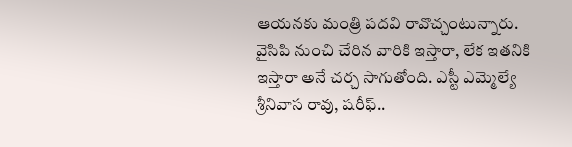ఆయనకు మంత్రి పదవి రావొచ్చంటున్నారు. వైసిపి నుంచి చేరిన వారికి ఇస్తారా, లేక ఇతనికి ఇస్తారా అనే చర్చ సాగుతోంది. ఎస్టీ ఎమ్మెల్యే శ్రీనివాస రావు, షరీఫ్..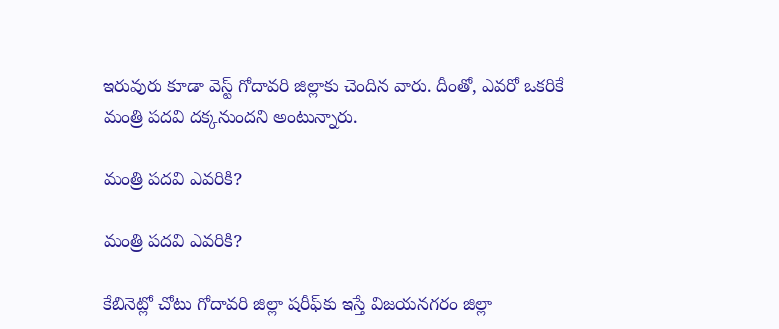ఇరువురు కూడా వెస్ట్ గోదావరి జిల్లాకు చెందిన వారు. దీంతో, ఎవరో ఒకరికే మంత్రి పదవి దక్కనుందని అంటున్నారు.

మంత్రి పదవి ఎవరికి?

మంత్రి పదవి ఎవరికి?

కేబినెట్లో చోటు గోదావరి జిల్లా షరీఫ్‌కు ఇస్తే విజయనగరం జిల్లా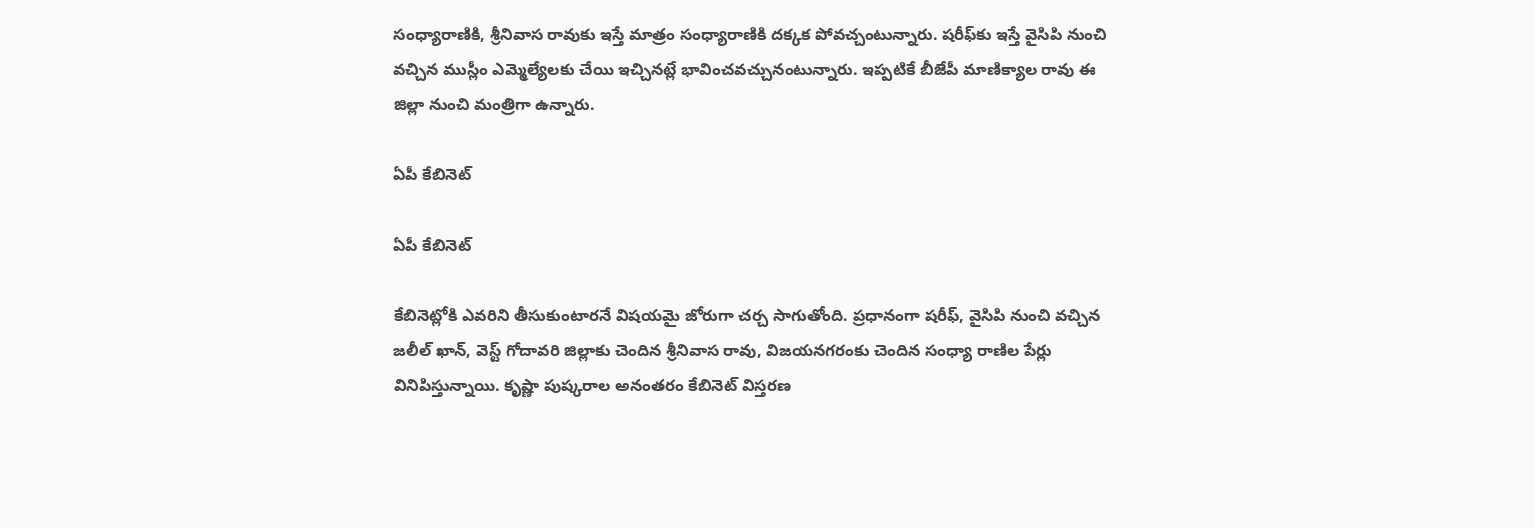సంధ్యారాణికి, శ్రీనివాస రావుకు ఇస్తే మాత్రం సంధ్యారాణికి దక్కక పోవచ్చంటున్నారు. షరీఫ్‌కు ఇస్తే వైసిపి నుంచి వచ్చిన ముస్లీం ఎమ్మెల్యేలకు చేయి ఇచ్చినట్లే భావించవచ్చునంటున్నారు. ఇప్పటికే బీజేపీ మాణిక్యాల రావు ఈ జిల్లా నుంచి మంత్రిగా ఉన్నారు.

ఏపీ కేబినెట్

ఏపీ కేబినెట్

కేబినెట్లోకి ఎవరిని తీసుకుంటారనే విషయమై జోరుగా చర్చ సాగుతోంది. ప్రధానంగా షరీఫ్, వైసిపి నుంచి వచ్చిన జలీల్ ఖాన్, వెస్ట్ గోదావరి జిల్లాకు చెందిన శ్రీనివాస రావు, విజయనగరంకు చెందిన సంధ్యా రాణిల పేర్లు వినిపిస్తున్నాయి. కృష్ణా పుష్కరాల అనంతరం కేబినెట్ విస్తరణ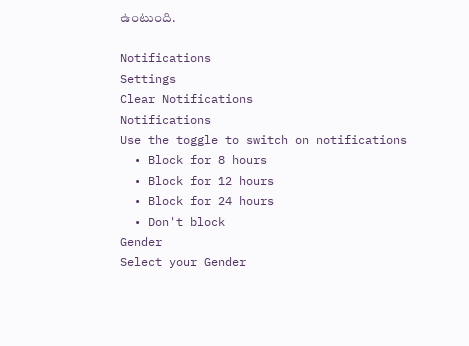ఉంటుంది.

Notifications
Settings
Clear Notifications
Notifications
Use the toggle to switch on notifications
  • Block for 8 hours
  • Block for 12 hours
  • Block for 24 hours
  • Don't block
Gender
Select your Gender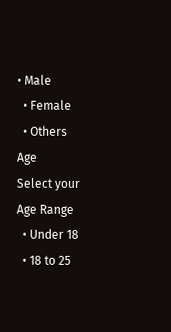• Male
  • Female
  • Others
Age
Select your Age Range
  • Under 18
  • 18 to 25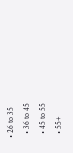• 26 to 35
  • 36 to 45
  • 45 to 55
  • 55+